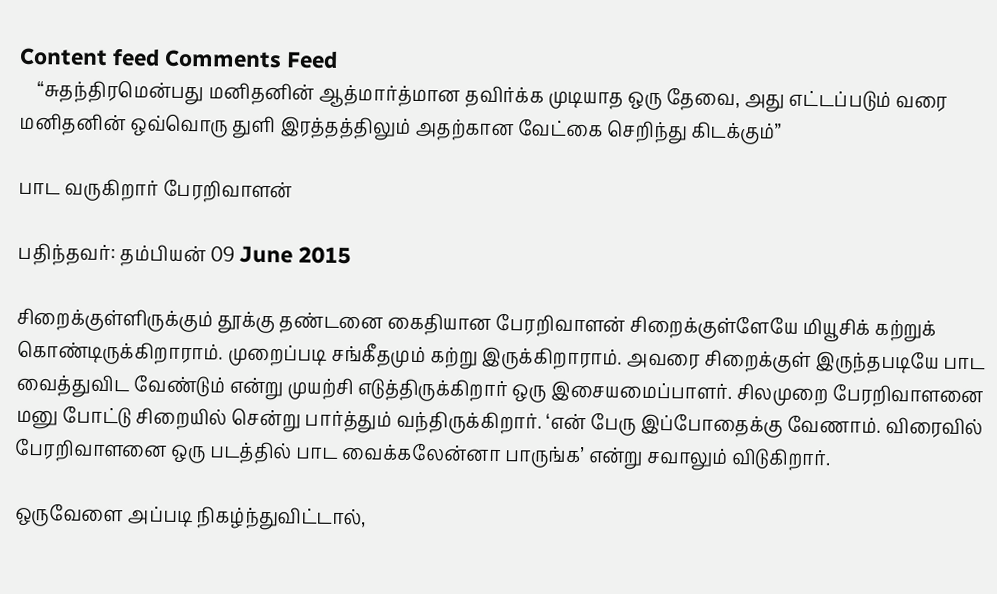Content feed Comments Feed
    “சுதந்திரமென்பது மனிதனின் ஆத்மார்த்மான தவிர்க்க முடியாத ஒரு தேவை, அது எட்டப்படும் வரை மனிதனின் ஒவ்வொரு துளி இரத்தத்திலும் அதற்கான வேட்கை செறிந்து கிடக்கும்”

பாட வருகிறார் பேரறிவாளன்

பதிந்தவர்: தம்பியன் 09 June 2015

சிறைக்குள்ளிருக்கும் தூக்கு தண்டனை கைதியான பேரறிவாளன் சிறைக்குள்ளேயே மியூசிக் கற்றுக் கொண்டிருக்கிறாராம். முறைப்படி சங்கீதமும் கற்று இருக்கிறாராம். அவரை சிறைக்குள் இருந்தபடியே பாட வைத்துவிட வேண்டும் என்று முயற்சி எடுத்திருக்கிறார் ஒரு இசையமைப்பாளர். சிலமுறை பேரறிவாளனை மனு போட்டு சிறையில் சென்று பார்த்தும் வந்திருக்கிறார். ‘என் பேரு இப்போதைக்கு வேணாம். விரைவில் பேரறிவாளனை ஒரு படத்தில் பாட வைக்கலேன்னா பாருங்க’ என்று சவாலும் விடுகிறார்.

ஒருவேளை அப்படி நிகழ்ந்துவிட்டால்,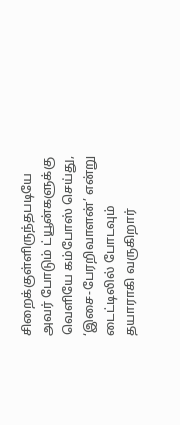சிறைக்குள்ளிருந்தபடியே அவர் போடும் ட்யூன்களுக்கு வெளியே கம்போஸ் செய்து, ‘இசை-பேரறிவாளன்’ என்று டைட்டிலில் போடவும் தயாராகி வருகிறார்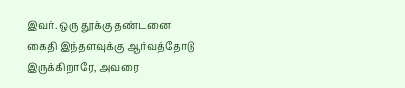இவர். ஒரு தூக்கு தண்டனை கைதி இந்தளவுக்கு ஆர்வத்தோடு இருக்கிறாரே, அவரை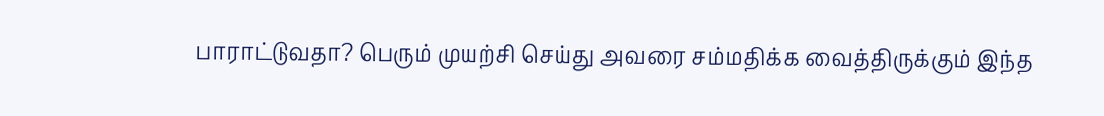பாராட்டுவதா? பெரும் முயற்சி செய்து அவரை சம்மதிக்க வைத்திருக்கும் இந்த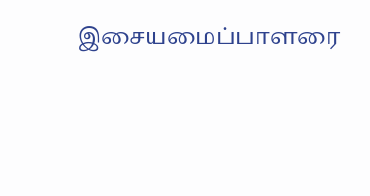இசையமைப்பாளரை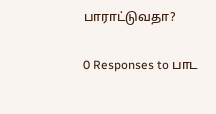பாராட்டுவதா?

0 Responses to பாட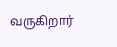வருகிறார்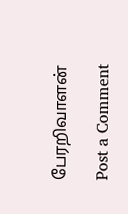பேரறிவாளன்

Post a Comment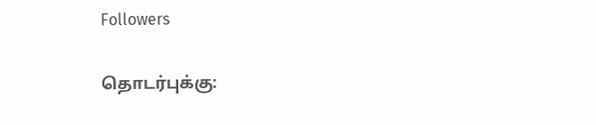Followers

தொடர்புக்கு: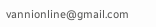vannionline@gmail.com